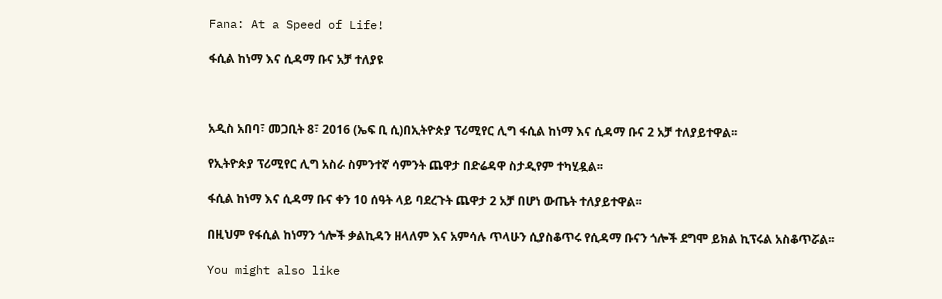Fana: At a Speed of Life!

ፋሲል ከነማ እና ሲዳማ ቡና አቻ ተለያዩ



አዲስ አበባ፣ መጋቢት 8፣ 2016 (ኤፍ ቢ ሲ)በኢትዮጵያ ፕሪሚየር ሊግ ፋሲል ከነማ እና ሲዳማ ቡና 2 አቻ ተለያይተዋል፡፡

የኢትዮጵያ ፕሪሚየር ሊግ አስራ ስምንተኛ ሳምንት ጨዋታ በድሬዳዋ ስታዲየም ተካሂዷል፡፡

ፋሲል ከነማ እና ሲዳማ ቡና ቀን 10 ሰዓት ላይ ባደረጉት ጨዋታ 2 አቻ በሆነ ውጤት ተለያይተዋል፡፡

በዚህም የፋሲል ከነማን ጎሎች ቃልኪዳን ዘላለም እና አምሳሉ ጥላሁን ሲያስቆጥሩ የሲዳማ ቡናን ጎሎች ደግሞ ይክል ኪፕሩል አስቆጥሯል፡፡

You might also like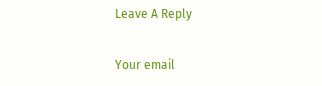Leave A Reply

Your email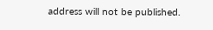address will not be published.